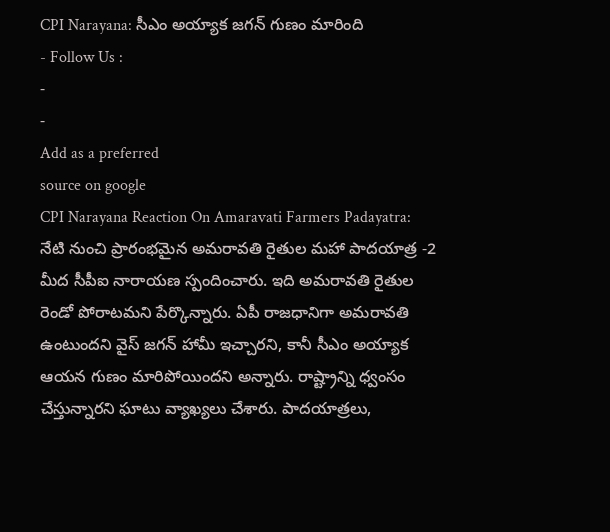CPI Narayana: సీఎం అయ్యాక జగన్ గుణం మారింది
- Follow Us :
-
-
Add as a preferred
source on google
CPI Narayana Reaction On Amaravati Farmers Padayatra: నేటి నుంచి ప్రారంభమైన అమరావతి రైతుల మహా పాదయాత్ర -2 మీద సీపీఐ నారాయణ స్పందించారు. ఇది అమరావతి రైతుల రెండో పోరాటమని పేర్కొన్నారు. ఏపీ రాజధానిగా అమరావతి ఉంటుందని వైస్ జగన్ హామీ ఇచ్చారని, కానీ సీఎం అయ్యాక ఆయన గుణం మారిపోయిందని అన్నారు. రాష్ట్రాన్ని ధ్వంసం చేస్తున్నారని ఘాటు వ్యాఖ్యలు చేశారు. పాదయాత్రలు,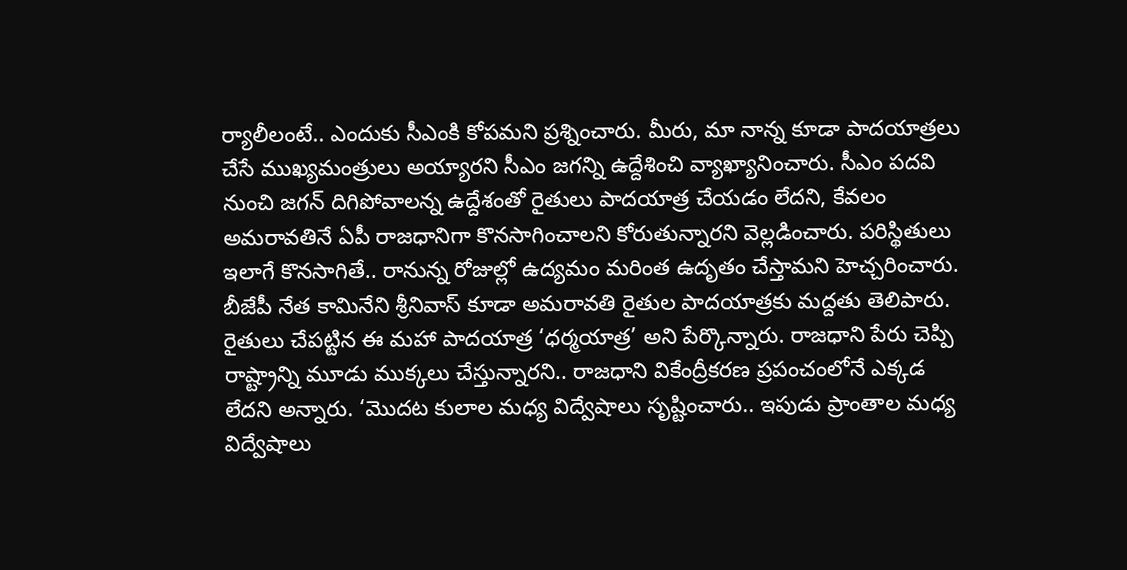ర్యాలీలంటే.. ఎందుకు సీఎంకి కోపమని ప్రశ్నించారు. మీరు, మా నాన్న కూడా పాదయాత్రలు చేసే ముఖ్యమంత్రులు అయ్యారని సీఎం జగన్ని ఉద్దేశించి వ్యాఖ్యానించారు. సీఎం పదవి నుంచి జగన్ దిగిపోవాలన్న ఉద్దేశంతో రైతులు పాదయాత్ర చేయడం లేదని, కేవలం అమరావతినే ఏపీ రాజధానిగా కొనసాగించాలని కోరుతున్నారని వెల్లడించారు. పరిస్థితులు ఇలాగే కొనసాగితే.. రానున్న రోజుల్లో ఉద్యమం మరింత ఉదృతం చేస్తామని హెచ్చరించారు.
బీజేపీ నేత కామినేని శ్రీనివాస్ కూడా అమరావతి రైతుల పాదయాత్రకు మద్దతు తెలిపారు. రైతులు చేపట్టిన ఈ మహా పాదయాత్ర ‘ధర్మయాత్ర’ అని పేర్కొన్నారు. రాజధాని పేరు చెప్పి రాష్ట్రాన్ని మూడు ముక్కలు చేస్తున్నారని.. రాజధాని వికేంద్రీకరణ ప్రపంచంలోనే ఎక్కడ లేదని అన్నారు. ‘మొదట కులాల మధ్య విద్వేషాలు సృష్టించారు.. ఇపుడు ప్రాంతాల మధ్య విద్వేషాలు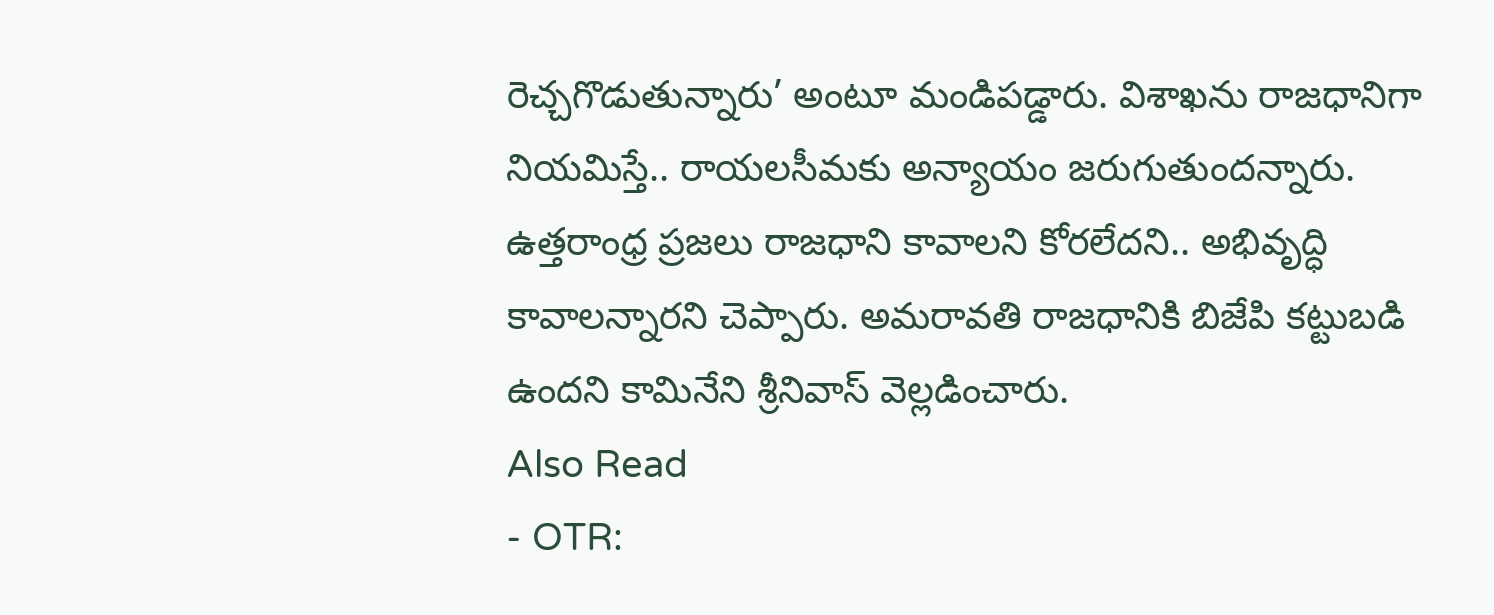రెచ్చగొడుతున్నారు’ అంటూ మండిపడ్డారు. విశాఖను రాజధానిగా నియమిస్తే.. రాయలసీమకు అన్యాయం జరుగుతుందన్నారు. ఉత్తరాంధ్ర ప్రజలు రాజధాని కావాలని కోరలేదని.. అభివృద్ధి కావాలన్నారని చెప్పారు. అమరావతి రాజధానికి బిజేపి కట్టుబడి ఉందని కామినేని శ్రీనివాస్ వెల్లడించారు.
Also Read
- OTR: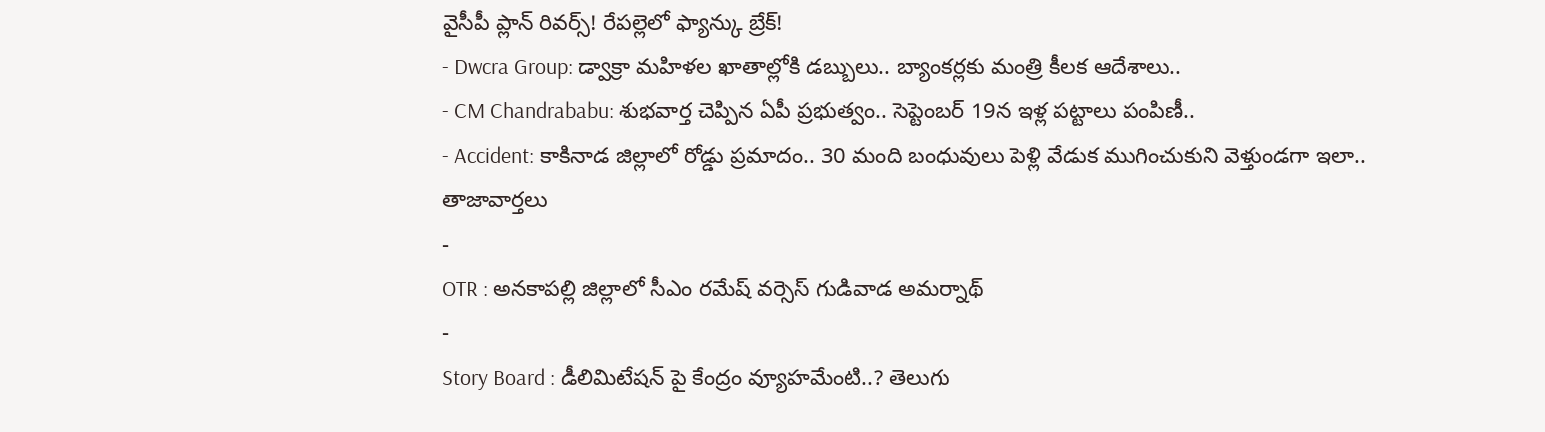వైసీపీ ప్లాన్ రివర్స్! రేపల్లెలో ఫ్యాన్కు బ్రేక్!
- Dwcra Group: డ్వాక్రా మహిళల ఖాతాల్లోకి డబ్బులు.. బ్యాంకర్లకు మంత్రి కీలక ఆదేశాలు..
- CM Chandrababu: శుభవార్త చెప్పిన ఏపీ ప్రభుత్వం.. సెప్టెంబర్ 19న ఇళ్ల పట్టాలు పంపిణీ..
- Accident: కాకినాడ జిల్లాలో రోడ్డు ప్రమాదం.. 30 మంది బంధువులు పెళ్లి వేడుక ముగించుకుని వెళ్తుండగా ఇలా..
తాజావార్తలు
-
OTR : అనకాపల్లి జిల్లాలో సీఎం రమేష్ వర్సెస్ గుడివాడ అమర్నాథ్
-
Story Board : డీలిమిటేషన్ పై కేంద్రం వ్యూహమేంటి..? తెలుగు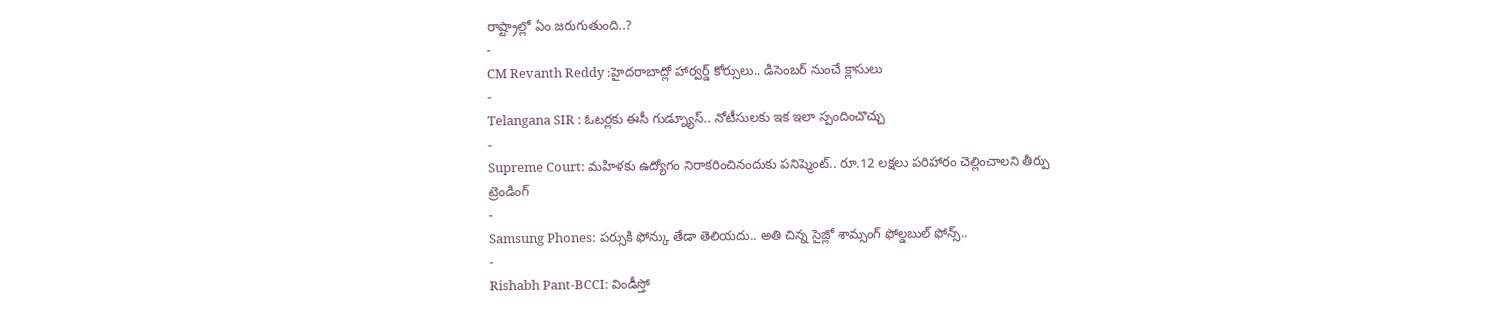రాష్ట్రాల్లో ఏం జరుగుతుంది..?
-
CM Revanth Reddy :హైదరాబాద్లో హార్వర్డ్ కోర్సులు.. డిసెంబర్ నుంచే క్లాసులు
-
Telangana SIR : ఓటర్లకు ఈసీ గుడ్న్యూస్.. నోటీసులకు ఇక ఇలా స్పందించొచ్చు
-
Supreme Court: మహిళకు ఉద్యోగం నిరాకరించినందుకు పనిష్మెంట్.. రూ.12 లక్షలు పరిహారం చెల్లించాలని తీర్పు
ట్రెండింగ్
-
Samsung Phones: పర్సుకి ఫోన్కు తేడా తెలియదు.. అతి చిన్న సైజ్లో శామ్సంగ్ ఫోల్డబుల్ ఫోన్స్..
-
Rishabh Pant-BCCI: విండీస్తో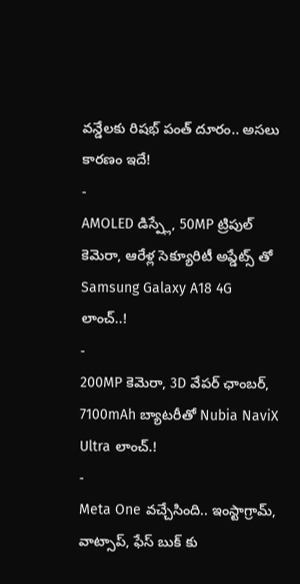వన్డేలకు రిషభ్ పంత్ దూరం.. అసలు కారణం ఇదే!
-
AMOLED డిస్ప్లే, 50MP ట్రిపుల్ కెమెరా, ఆరేళ్ల సెక్యూరిటీ అప్డేట్స్ తో Samsung Galaxy A18 4G లాంచ్..!
-
200MP కెమెరా, 3D వేపర్ ఛాంబర్, 7100mAh బ్యాటరీతో Nubia NaviX Ultra లాంచ్.!
-
Meta One వచ్చేసింది.. ఇంస్టాగ్రామ్, వాట్సాప్, ఫేస్ బుక్ కు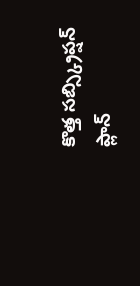కొత్త సబ్స్క్రిప్షన్ ప్లాన్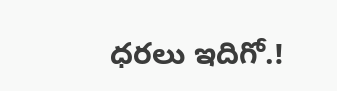ధరలు ఇదిగో.!